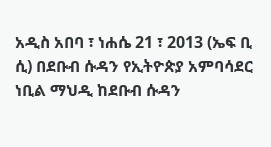አዲስ አበባ ፣ ነሐሴ 21 ፣ 2013 (ኤፍ ቢ ሲ) በደቡብ ሱዳን የኢትዮጵያ አምባሳደር ነቢል ማህዲ ከደቡብ ሱዳን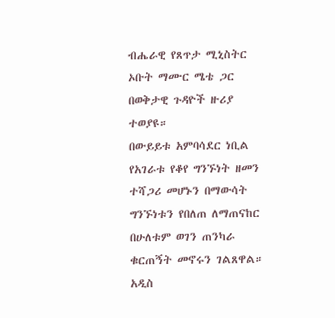ብሔራዊ የጸጥታ ሚኒስትር ኦቡት ማሙር ሜቴ ጋር በወቅታዊ ጉዳዮች ዙሪያ ተወያዩ።
በውይይቱ አምባሳደር ነቢል የአገራቱ የቆየ ግንኙነት ዘመን ተሻጋሪ መሆኑን በማውሳት ግንኙነቱን የበለጠ ለማጠናከር በሁለቱም ወገን ጠንካራ ቁርጠኝት መኖሩን ገልጸዋል።
አዲስ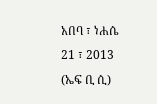አበባ ፣ ነሐሴ 21 ፣ 2013 (ኤፍ ቢ ሲ)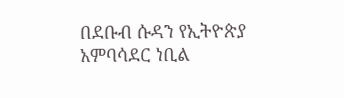በደቡብ ሱዳን የኢትዮጵያ አምባሳደር ነቢል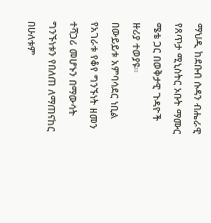ማህዲ ከደቡብ ሱዳን ብሔራዊ የጸጥታ ሚኒስትር ኦቡት ማሙር ሜቴ ጋር በወቅታዊ ጉዳዮች ዙሪያ ተወያዩ።
በውይይቱ አምባሳደር ነቢል የአገራቱ የቆየ ግንኙነት ዘመን ተሻጋሪ መሆኑን በማውሳት ግንኙነቱን የበለጠ ለማጠናከር በሁለቱም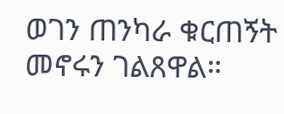ወገን ጠንካራ ቁርጠኝት መኖሩን ገልጸዋል።